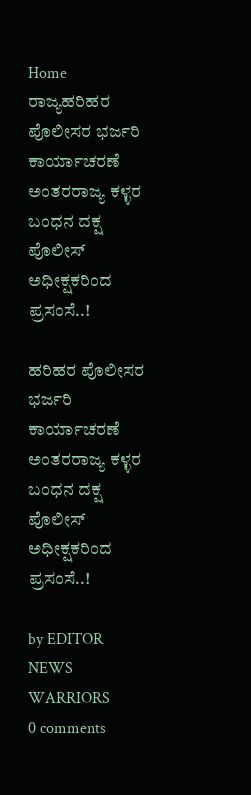Home ರಾಜ್ಯಹರಿಹರ ಪೊಲೀಸರ ಭರ್ಜರಿ ಕಾರ್ಯಾಚರಣೆ ಅಂತರರಾಜ್ಯ ಕಳ್ಳರ ಬಂಧನ ದಕ್ಷ ಪೊಲೀಸ್ ಅಧೀಕ್ಷಕರಿಂದ ಪ್ರಸಂಸೆ..!

ಹರಿಹರ ಪೊಲೀಸರ ಭರ್ಜರಿ ಕಾರ್ಯಾಚರಣೆ ಅಂತರರಾಜ್ಯ ಕಳ್ಳರ ಬಂಧನ ದಕ್ಷ ಪೊಲೀಸ್ ಅಧೀಕ್ಷಕರಿಂದ ಪ್ರಸಂಸೆ..!

by EDITOR NEWS WARRIORS
0 comments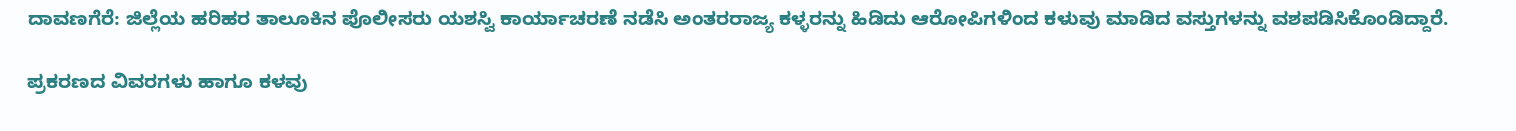ದಾವಣಗೆರೆ: ಜಿಲ್ಲೆಯ ಹರಿಹರ ತಾಲೂಕಿನ ಪೊಲೀಸರು ಯಶಸ್ವಿ ಕಾರ್ಯಾಚರಣೆ ನಡೆಸಿ ಅಂತರರಾಜ್ಯ ಕಳ್ಳರನ್ನು ಹಿಡಿದು ಆರೋಪಿಗಳಿಂದ ಕಳುವು ಮಾಡಿದ ವಸ್ತುಗಳನ್ನು ವಶಪಡಿಸಿಕೊಂಡಿದ್ದಾರೆ.

ಪ್ರಕರಣದ ವಿವರಗಳು ಹಾಗೂ ಕಳವು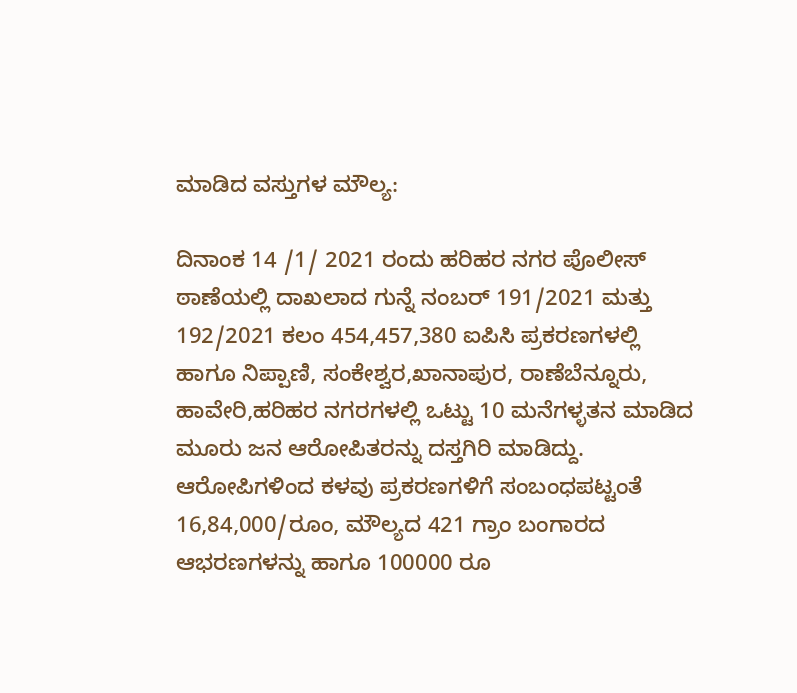ಮಾಡಿದ ವಸ್ತುಗಳ ಮೌಲ್ಯ:

ದಿನಾಂಕ 14 /1/ 2021 ರಂದು ಹರಿಹರ ನಗರ ಪೊಲೀಸ್ ಠಾಣೆಯಲ್ಲಿ ದಾಖಲಾದ ಗುನ್ನೆ ನಂಬರ್ 191/2021 ಮತ್ತು 192/2021 ಕಲಂ 454,457,380 ಐಪಿಸಿ ಪ್ರಕರಣಗಳಲ್ಲಿ ಹಾಗೂ ನಿಪ್ಪಾಣಿ, ಸಂಕೇಶ್ವರ,ಖಾನಾಪುರ, ರಾಣೆಬೆನ್ನೂರು, ಹಾವೇರಿ,ಹರಿಹರ ನಗರಗಳಲ್ಲಿ ಒಟ್ಟು 10 ಮನೆಗಳ್ಳತನ ಮಾಡಿದ ಮೂರು ಜನ ಆರೋಪಿತರನ್ನು ದಸ್ತಗಿರಿ ಮಾಡಿದ್ದು. ಆರೋಪಿಗಳಿಂದ ಕಳವು ಪ್ರಕರಣಗಳಿಗೆ ಸಂಬಂಧಪಟ್ಟಂತೆ 16,84,000/ರೂಂ, ಮೌಲ್ಯದ 421 ಗ್ರಾಂ ಬಂಗಾರದ ಆಭರಣಗಳನ್ನು ಹಾಗೂ 100000 ರೂ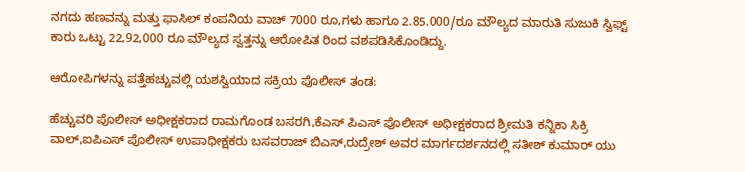ನಗದು ಹಣವನ್ನು ಮತ್ತು ಫಾಸಿಲ್ ಕಂಪನಿಯ ವಾಚ್ 7000 ರೂ,ಗಳು ಹಾಗೂ 2.85.000/ರೂ ಮೌಲ್ಯದ ಮಾರುತಿ ಸುಜುಕಿ ಸ್ವಿಫ್ಟ್ ಕಾರು ಒಟ್ಟು 22,92,000 ರೂ ಮೌಲ್ಯದ ಸ್ವತ್ತನ್ನು ಆರೋಪಿತ ರಿಂದ ವಶಪಡಿಸಿಕೊಂಡಿದ್ದು.

ಆರೋಪಿಗಳನ್ನು ಪತ್ತೆಹಚ್ಚುವಲ್ಲಿ ಯಶಸ್ವಿಯಾದ ಸಕ್ರಿಯ ಪೊಲೀಸ್ ತಂಡ:

ಹೆಚ್ಚುವರಿ ಪೊಲೀಸ್ ಅಧೀಕ್ಷಕರಾದ ರಾಮಗೊಂಡ ಬಸರಗಿ,ಕೆಎಸ್ ಪಿಎಸ್ ಪೊಲೀಸ್ ಅಧೀಕ್ಷಕರಾದ ಶ್ರೀಮತಿ ಕನ್ನಿಕಾ ಸಿಕ್ರಿ ವಾಲ್,ಐಪಿಎಸ್ ಪೊಲೀಸ್ ಉಪಾಧೀಕ್ಷಕರು ಬಸವರಾಜ್ ಬಿಎಸ್,ರುದ್ರೇಶ್ ಅವರ ಮಾರ್ಗದರ್ಶನದಲ್ಲಿ ಸತೀಶ್ ಕುಮಾರ್ ಯು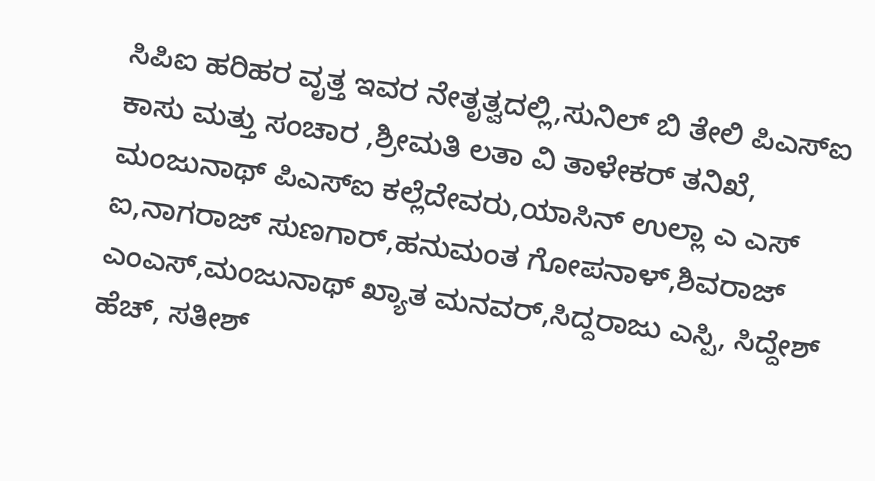ಸಿಪಿಐ ಹರಿಹರ ವೃತ್ತ ಇವರ ನೇತೃತ್ವದಲ್ಲಿ,ಸುನಿಲ್ ಬಿ‌ ತೇಲಿ ಪಿಎಸ್ಐ ಕಾಸು ಮತ್ತು ಸಂಚಾರ ,ಶ್ರೀಮತಿ ಲತಾ ವಿ ತಾಳೇಕರ್ ತನಿಖೆ, ಮಂಜುನಾಥ್ ಪಿಎಸ್ಐ ಕಲ್ಲೆದೇವರು,ಯಾಸಿನ್ ಉಲ್ಲಾ ಎ ಎಸ್ ಐ,ನಾಗರಾಜ್ ಸುಣಗಾರ್,ಹನುಮಂತ ಗೋಪನಾಳ್,ಶಿವರಾಜ್ ಎಂಎಸ್,ಮಂಜುನಾಥ್ ಖ್ಯಾತ ಮನವರ್,ಸಿದ್ದರಾಜು ಎಸ್ಪಿ, ಸಿದ್ದೇಶ್ ಹೆಚ್, ಸತೀಶ್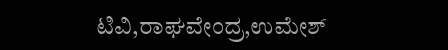ಟಿವಿ,ರಾಘವೇಂದ್ರ,ಉಮೇಶ್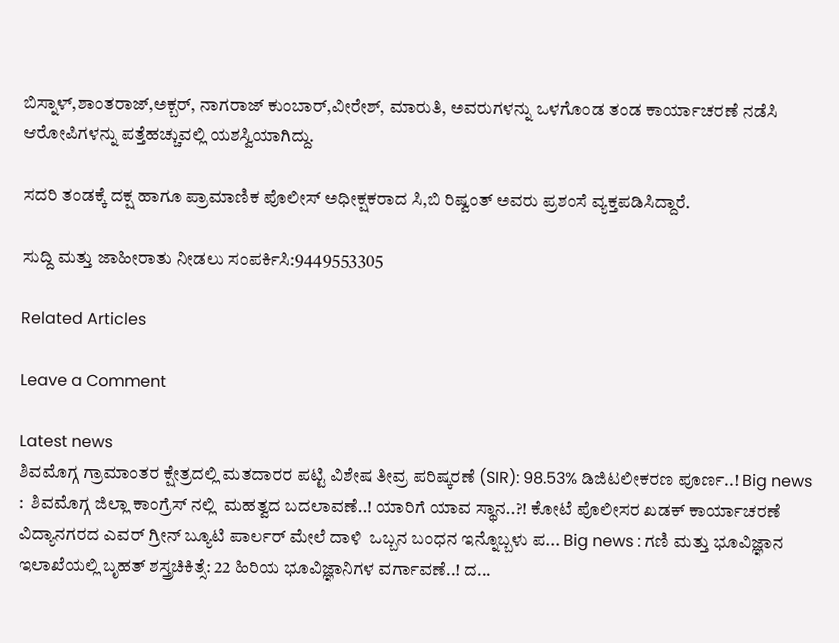ಬಿಸ್ನಾಳ್,ಶಾಂತರಾಜ್,ಅಕ್ಬರ್, ನಾಗರಾಜ್ ಕುಂಬಾರ್,ವೀರೇಶ್, ಮಾರುತಿ, ಅವರುಗಳನ್ನು ಒಳಗೊಂಡ ತಂಡ ಕಾರ್ಯಾಚರಣೆ ನಡೆಸಿ ಆರೋಪಿಗಳನ್ನು ಪತ್ತೆಹಚ್ಚುವಲ್ಲಿ ಯಶಸ್ವಿಯಾಗಿದ್ದು.

ಸದರಿ ತಂಡಕ್ಕೆ ದಕ್ಷ ಹಾಗೂ ಪ್ರಾಮಾಣಿಕ ಪೊಲೀಸ್ ಅಧೀಕ್ಷಕರಾದ ಸಿ,ಬಿ ರಿಷ್ವಂತ್ ಅವರು ಪ್ರಶಂಸೆ ವ್ಯಕ್ತಪಡಿಸಿದ್ದಾರೆ.

ಸುದ್ದಿ ಮತ್ತು ಜಾಹೀರಾತು ನೀಡಲು ಸಂಪರ್ಕಿಸಿ:9449553305

Related Articles

Leave a Comment

Latest news
ಶಿವಮೊಗ್ಗ ಗ್ರಾಮಾಂತರ ಕ್ಷೇತ್ರದಲ್ಲಿ ಮತದಾರರ ಪಟ್ಟಿ ವಿಶೇಷ ತೀವ್ರ ಪರಿಷ್ಕರಣೆ (SIR): 98.53% ಡಿಜಿಟಲೀಕರಣ ಪೂರ್ಣ..! Big news :  ಶಿವಮೊಗ್ಗ ಜಿಲ್ಲಾ ಕಾಂಗ್ರೆಸ್ ನಲ್ಲಿ  ಮಹತ್ವದ ಬದಲಾವಣೆ..! ಯಾರಿಗೆ ಯಾವ ಸ್ಥಾನ..?! ಕೋಟೆ ಪೊಲೀಸರ ಖಡಕ್ ಕಾರ್ಯಾಚರಣೆ ವಿದ್ಯಾನಗರದ ಎವರ್ ಗ್ರೀನ್ ಬ್ಯೂಟಿ ಪಾರ್ಲರ್ ಮೇಲೆ ದಾಳಿ  ಒಬ್ಬನ ಬಂಧನ ಇನ್ನೊಬ್ಬಳು ಪ... Big news : ಗಣಿ ಮತ್ತು ಭೂವಿಜ್ಞಾನ ಇಲಾಖೆಯಲ್ಲಿ ಬೃಹತ್ ಶಸ್ತ್ರಚಿಕಿತ್ಸೆ: 22 ಹಿರಿಯ ಭೂವಿಜ್ಞಾನಿಗಳ ವರ್ಗಾವಣೆ..! ದ...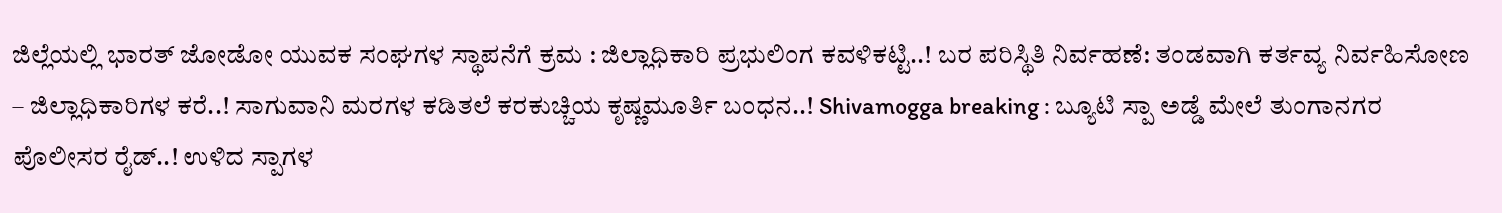ಜಿಲ್ಲೆಯಲ್ಲಿ ಭಾರತ್ ಜೋಡೋ ಯುವಕ ಸಂಘಗಳ ಸ್ಥಾಪನೆಗೆ ಕ್ರಮ : ಜಿಲ್ಲಾಧಿಕಾರಿ ಪ್ರಭುಲಿಂಗ ಕವಳಿಕಟ್ಟಿ..! ಬರ ಪರಿಸ್ಥಿತಿ ನಿರ್ವಹಣೆ: ತಂಡವಾಗಿ ಕರ್ತವ್ಯ ನಿರ್ವಹಿಸೋಣ – ಜಿಲ್ಲಾಧಿಕಾರಿಗಳ ಕರೆ..! ಸಾಗುವಾನಿ ಮರಗಳ ಕಡಿತಲೆ ಕರಕುಚ್ಚಿಯ ಕೃಷ್ಣಮೂರ್ತಿ ಬಂಧನ..! Shivamogga breaking : ಬ್ಯೂಟಿ ಸ್ಪಾ ಅಡ್ಡೆ ಮೇಲೆ ತುಂಗಾನಗರ ಪೊಲೀಸರ ರೈಡ್..! ಉಳಿದ ಸ್ಪಾಗಳ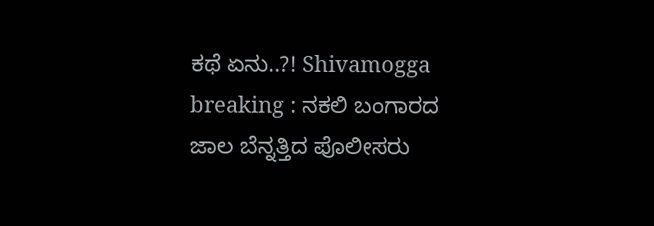ಕಥೆ ಏನು..?! Shivamogga breaking : ನಕಲಿ ಬಂಗಾರದ ಜಾಲ ಬೆನ್ನತ್ತಿದ ಪೊಲೀಸರು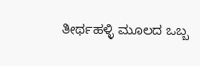ತೀರ್ಥಹಳ್ಳಿ ಮೂಲದ ಒಬ್ಬ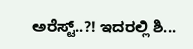ಅರೆಸ್ಟ್..?! ಇದರಲ್ಲಿ ಶಿ...